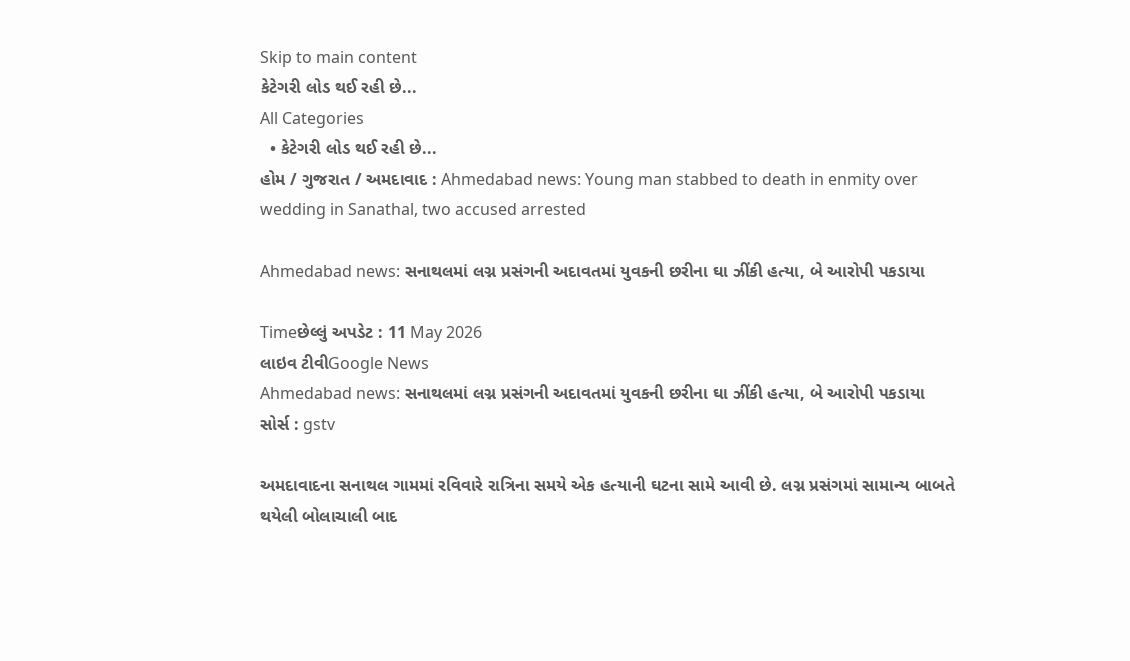Skip to main content
કેટેગરી લોડ થઈ રહી છે...
All Categories
  • કેટેગરી લોડ થઈ રહી છે...
હોમ / ગુજરાત / અમદાવાદ : Ahmedabad news: Young man stabbed to death in enmity over wedding in Sanathal, two accused arrested

Ahmedabad news: સનાથલમાં લગ્ન પ્રસંગની અદાવતમાં યુવકની છરીના ઘા ઝીંકી હત્યા, બે આરોપી પકડાયા

Timeછેલ્લું અપડેટ : 11 May 2026
લાઇવ ટીવીGoogle News
Ahmedabad news: સનાથલમાં લગ્ન પ્રસંગની અદાવતમાં યુવકની છરીના ઘા ઝીંકી હત્યા, બે આરોપી પકડાયા
સોર્સ : gstv

અમદાવાદના સનાથલ ગામમાં રવિવારે રાત્રિના સમયે એક હત્યાની ઘટના સામે આવી છે. લગ્ન પ્રસંગમાં સામાન્ય બાબતે થયેલી બોલાચાલી બાદ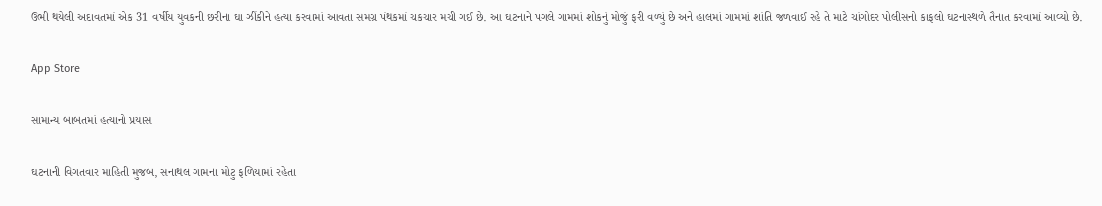ઉભી થયેલી અદાવતમાં એક 31 વર્ષીય યુવકની છરીના ઘા ઝીંકીને હત્યા કરવામાં આવતા સમગ્ર પંથકમાં ચકચાર મચી ગઈ છે. આ ઘટનાને પગલે ગામમાં શોકનું મોજું ફરી વળ્યું છે અને હાલમાં ગામમાં શાંતિ જળવાઈ રહે તે માટે ચાંગોદર પોલીસનો કાફલો ઘટનાસ્થળે તૈનાત કરવામાં આવ્યો છે.

App Store

સામાન્ય બાબતમાં હત્યાનો પ્રયાસ

ઘટનાની વિગતવાર માહિતી મુજબ, સનાથલ ગામના મોટુ ફળિયામાં રહેતા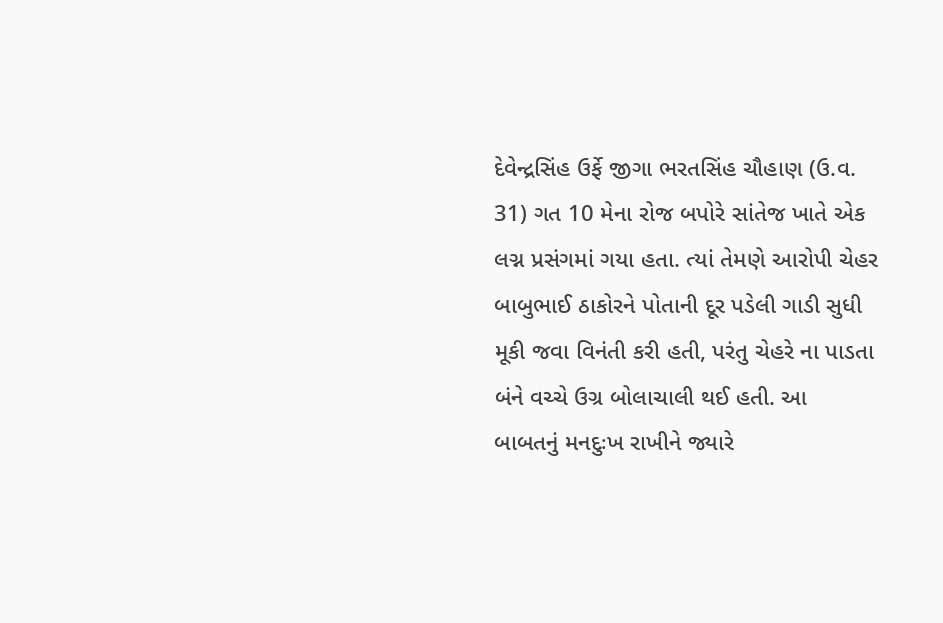દેવેન્દ્રસિંહ ઉર્ફે જીગા ભરતસિંહ ચૌહાણ (ઉ.વ. 31) ગત 10 મેના રોજ બપોરે સાંતેજ ખાતે એક લગ્ન પ્રસંગમાં ગયા હતા. ત્યાં તેમણે આરોપી ચેહર બાબુભાઈ ઠાકોરને પોતાની દૂર પડેલી ગાડી સુધી મૂકી જવા વિનંતી કરી હતી, પરંતુ ચેહરે ના પાડતા બંને વચ્ચે ઉગ્ર બોલાચાલી થઈ હતી. આ બાબતનું મનદુઃખ રાખીને જ્યારે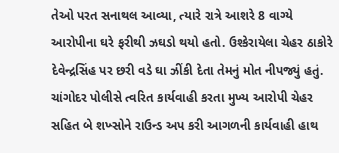તેઓ પરત સનાથલ આવ્યા, ત્યારે રાત્રે આશરે 8 વાગ્યે આરોપીના ઘરે ફરીથી ઝઘડો થયો હતો. ઉશ્કેરાયેલા ચેહર ઠાકોરે દેવેન્દ્રસિંહ પર છરી વડે ઘા ઝીંકી દેતા તેમનું મોત નીપજ્યું હતું. ચાંગોદર પોલીસે ત્વરિત કાર્યવાહી કરતા મુખ્ય આરોપી ચેહર સહિત બે શખ્સોને રાઉન્ડ અપ કરી આગળની કાર્યવાહી હાથ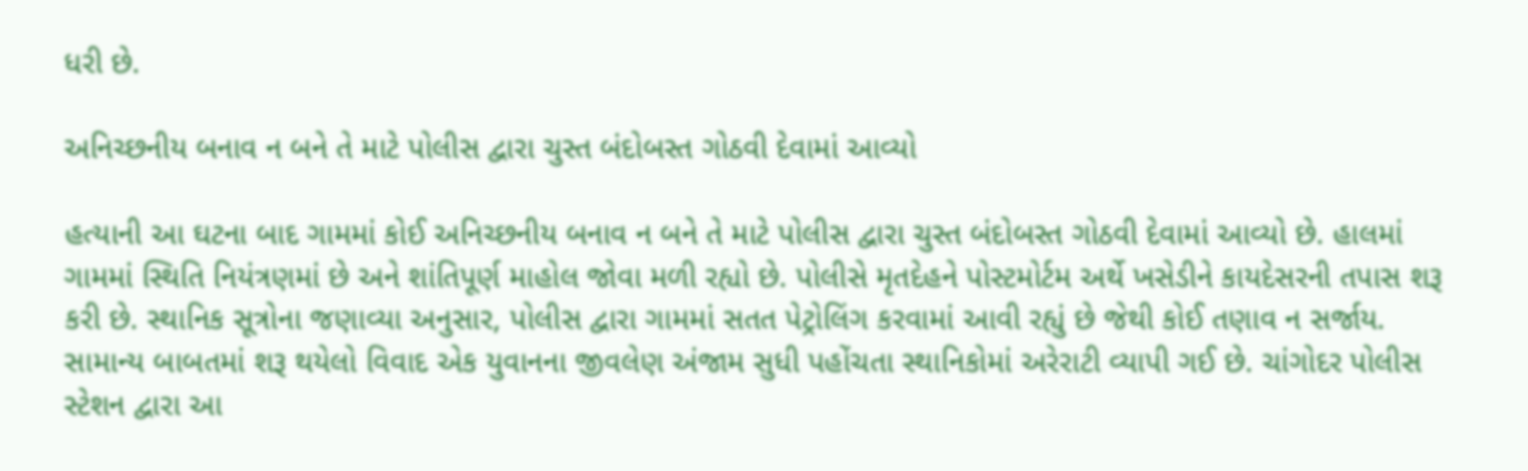ધરી છે.

અનિચ્છનીય બનાવ ન બને તે માટે પોલીસ દ્વારા ચુસ્ત બંદોબસ્ત ગોઠવી દેવામાં આવ્યો

હત્યાની આ ઘટના બાદ ગામમાં કોઈ અનિચ્છનીય બનાવ ન બને તે માટે પોલીસ દ્વારા ચુસ્ત બંદોબસ્ત ગોઠવી દેવામાં આવ્યો છે. હાલમાં ગામમાં સ્થિતિ નિયંત્રણમાં છે અને શાંતિપૂર્ણ માહોલ જોવા મળી રહ્યો છે. પોલીસે મૃતદેહને પોસ્ટમોર્ટમ અર્થે ખસેડીને કાયદેસરની તપાસ શરૂ કરી છે. સ્થાનિક સૂત્રોના જણાવ્યા અનુસાર, પોલીસ દ્વારા ગામમાં સતત પેટ્રોલિંગ કરવામાં આવી રહ્યું છે જેથી કોઈ તણાવ ન સર્જાય. સામાન્ય બાબતમાં શરૂ થયેલો વિવાદ એક યુવાનના જીવલેણ અંજામ સુધી પહોંચતા સ્થાનિકોમાં અરેરાટી વ્યાપી ગઈ છે. ચાંગોદર પોલીસ સ્ટેશન દ્વારા આ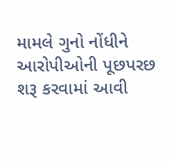મામલે ગુનો નોંધીને આરોપીઓની પૂછપરછ શરૂ કરવામાં આવી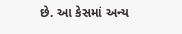છે. આ કેસમાં અન્ય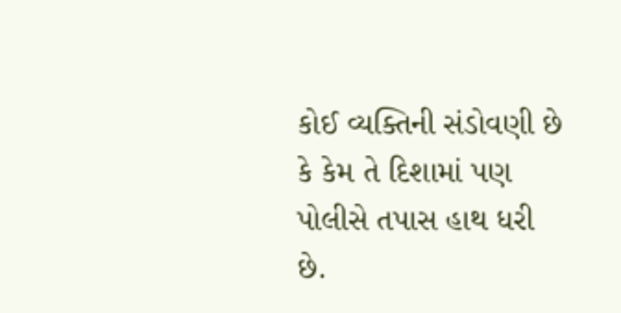કોઈ વ્યક્તિની સંડોવણી છે કે કેમ તે દિશામાં પણ પોલીસે તપાસ હાથ ધરી છે.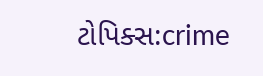ટોપિક્સ:crime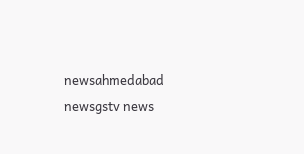newsahmedabad newsgstv news